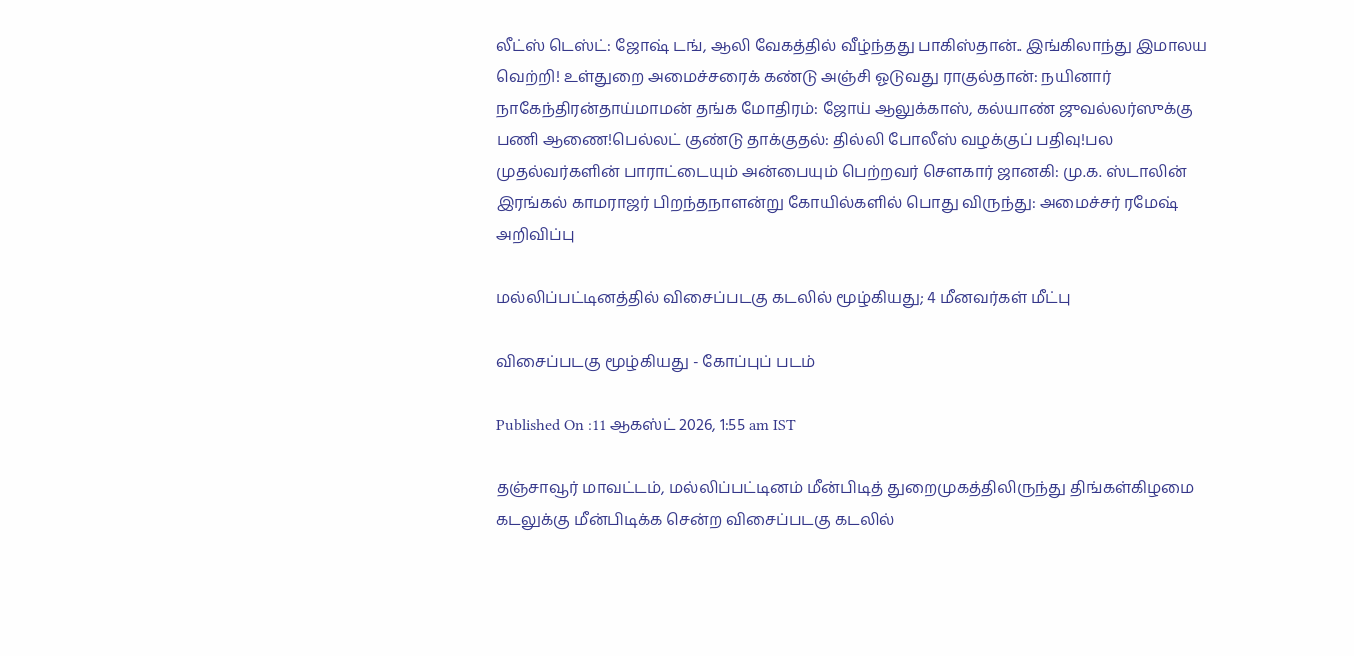லீட்ஸ் டெஸ்ட்: ஜோஷ் டங், ஆலி வேகத்தில் வீழ்ந்தது பாகிஸ்தான்.. இங்கிலாந்து இமாலய வெற்றி! உள்துறை அமைச்சரைக் கண்டு அஞ்சி ஓடுவது ராகுல்தான்: நயினார் நாகேந்திரன்தாய்மாமன் தங்க மோதிரம்: ஜோய் ஆலுக்காஸ், கல்யாண் ஜுவல்லர்ஸுக்கு பணி ஆணை!பெல்லட் குண்டு தாக்குதல்: தில்லி போலீஸ் வழக்குப் பதிவு!பல முதல்வர்களின் பாராட்டையும் அன்பையும் பெற்றவர் சௌகார் ஜானகி: மு.க. ஸ்டாலின் இரங்கல் காமராஜர் பிறந்தநாளன்று கோயில்களில் பொது விருந்து: அமைச்சர் ரமேஷ் அறிவிப்பு

மல்லிப்பட்டினத்தில் விசைப்படகு கடலில் மூழ்கியது; 4 மீனவர்கள் மீட்பு

விசைப்படகு மூழ்கியது - கோப்புப் படம்

Published On :11 ஆகஸ்ட் 2026, 1:55 am IST

தஞ்சாவூர் மாவட்டம், மல்லிப்பட்டினம் மீன்பிடித் துறைமுகத்திலிருந்து திங்கள்கிழமை கடலுக்கு மீன்பிடிக்க சென்ற விசைப்படகு கடலில்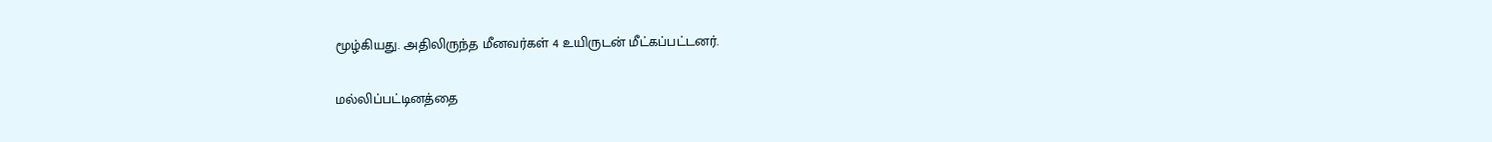மூழ்கியது. அதிலிருந்த மீனவர்கள் 4 உயிருடன் மீட்கப்பட்டனர்.

மல்லிப்பட்டினத்தை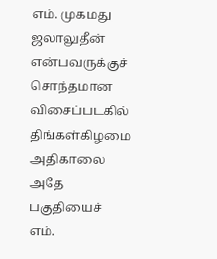எம். முகமது ஜலாலுதீன் என்பவருக்குச் சொந்தமான விசைப்படகில் திங்கள்கிழமை அதிகாலை அதே பகுதியைச் எம்.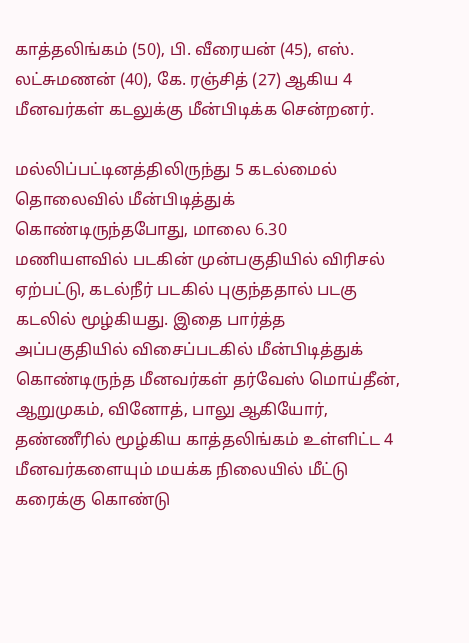காத்தலிங்கம் (50), பி. வீரையன் (45), எஸ். லட்சுமணன் (40), கே. ரஞ்சித் (27) ஆகிய 4 மீனவர்கள் கடலுக்கு மீன்பிடிக்க சென்றனர்.

மல்லிப்பட்டினத்திலிருந்து 5 கடல்மைல் தொலைவில் மீன்பிடித்துக் கொண்டிருந்தபோது, மாலை 6.30 மணியளவில் படகின் முன்பகுதியில் விரிசல் ஏற்பட்டு, கடல்நீர் படகில் புகுந்ததால் படகு கடலில் மூழ்கியது. இதை பார்த்த அப்பகுதியில் விசைப்படகில் மீன்பிடித்துக் கொண்டிருந்த மீனவர்கள் தர்வேஸ் மொய்தீன், ஆறுமுகம், வினோத், பாலு ஆகியோர், தண்ணீரில் மூழ்கிய காத்தலிங்கம் உள்ளிட்ட 4 மீனவர்களையும் மயக்க நிலையில் மீட்டு கரைக்கு கொண்டு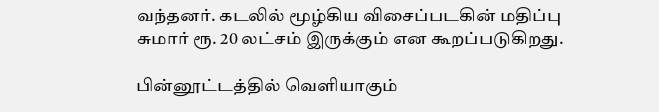வந்தனர். கடலில் மூழ்கிய விசைப்படகின் மதிப்பு சுமார் ரூ. 20 லட்சம் இருக்கும் என கூறப்படுகிறது.

பின்னூட்டத்தில் வெளியாகும்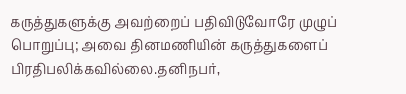கருத்துகளுக்கு அவற்றைப் பதிவிடுவோரே முழுப் பொறுப்பு; அவை தினமணியின் கருத்துகளைப் பிரதிபலிக்கவில்லை.தனிநபர்,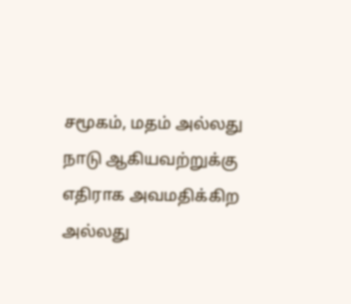சமூகம், மதம் அல்லது நாடு ஆகியவற்றுக்கு எதிராக அவமதிக்கிற அல்லது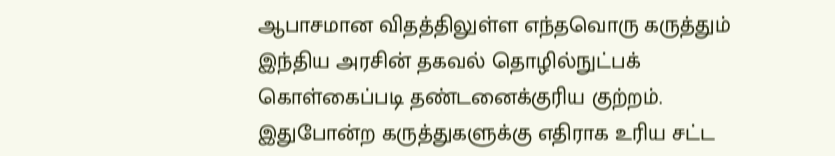ஆபாசமான விதத்திலுள்ள எந்தவொரு கருத்தும் இந்திய அரசின் தகவல் தொழில்நுட்பக் கொள்கைப்படி தண்டனைக்குரிய குற்றம். இதுபோன்ற கருத்துகளுக்கு எதிராக உரிய சட்ட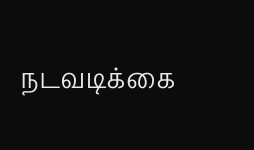நடவடிக்கை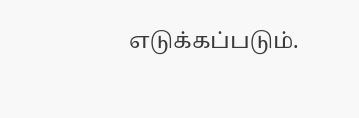எடுக்கப்படும்.